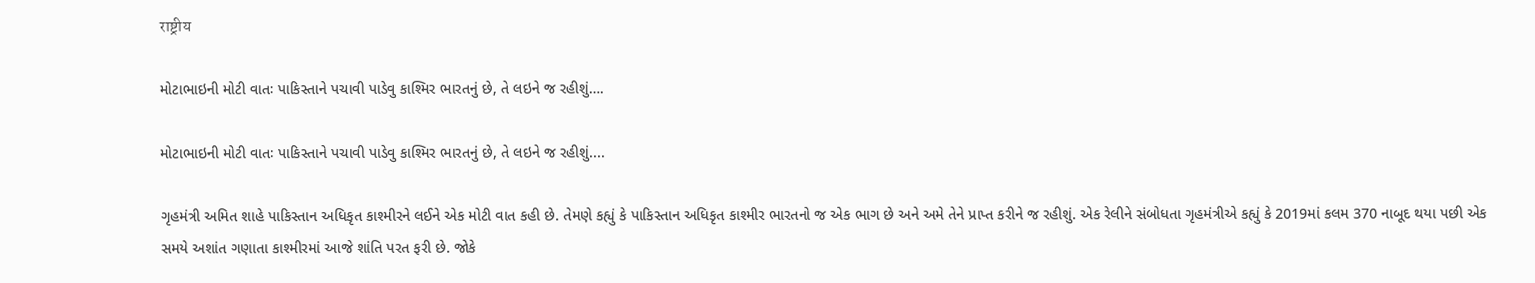राष्ट्रीय

મોટાભાઇની મોટી વાતઃ પાકિસ્તાને પચાવી પાડેવુ કાશ્મિર ભારતનું છે, તે લઇને જ રહીશું….

મોટાભાઇની મોટી વાતઃ પાકિસ્તાને પચાવી પાડેવુ કાશ્મિર ભારતનું છે, તે લઇને જ રહીશું....

ગૃહમંત્રી અમિત શાહે પાકિસ્તાન અધિકૃત કાશ્મીરને લઈને એક મોટી વાત કહી છે. તેમણે કહ્યું કે પાકિસ્તાન અધિકૃત કાશ્મીર ભારતનો જ એક ભાગ છે અને અમે તેને પ્રાપ્ત કરીને જ રહીશું. એક રેલીને સંબોધતા ગૃહમંત્રીએ કહ્યું કે 2019માં કલમ 370 નાબૂદ થયા પછી એક સમયે અશાંત ગણાતા કાશ્મીરમાં આજે શાંતિ પરત ફરી છે. જોકે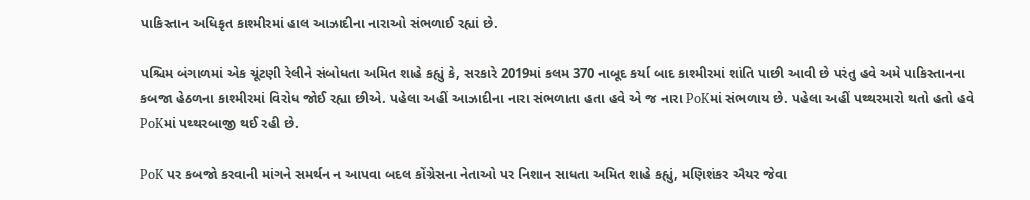પાકિસ્તાન અધિકૃત કાશ્મીરમાં હાલ આઝાદીના નારાઓ સંભળાઈ રહ્યાં છે.

પશ્ચિમ બંગાળમાં એક ચૂંટણી રેલીને સંબોધતા અમિત શાહે કહ્યું કે, સરકારે 2019માં કલમ 370 નાબૂદ કર્યા બાદ કાશ્મીરમાં શાંતિ પાછી આવી છે પરંતુ હવે અમે પાકિસ્તાનના કબજા હેઠળના કાશ્મીરમાં વિરોધ જોઈ રહ્યા છીએ. પહેલા અહીં આઝાદીના નારા સંભળાતા હતા હવે એ જ નારા PoKમાં સંભળાય છે. પહેલા અહીં પથ્થરમારો થતો હતો હવે PoKમાં પથ્થરબાજી થઈ રહી છે.

PoK પર કબજો કરવાની માંગને સમર્થન ન આપવા બદલ કોંગ્રેસના નેતાઓ પર નિશાન સાધતા અમિત શાહે કહ્યું, મણિશંકર ઐયર જેવા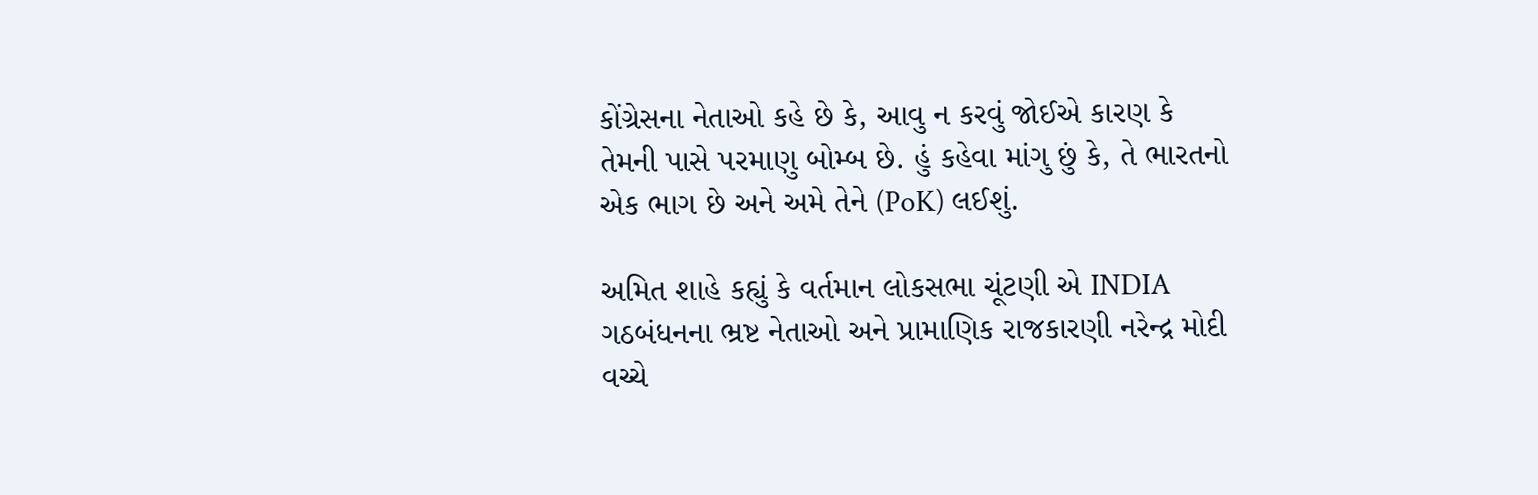કોંગ્રેસના નેતાઓ કહે છે કે, આવુ ન કરવું જોઈએ કારણ કે તેમની પાસે પરમાણુ બોમ્બ છે. હું કહેવા માંગુ છું કે, તે ભારતનો એક ભાગ છે અને અમે તેને (PoK) લઈશું.

અમિત શાહે કહ્યું કે વર્તમાન લોકસભા ચૂંટણી એ INDIA ગઠબંધનના ભ્રષ્ટ નેતાઓ અને પ્રામાણિક રાજકારણી નરેન્દ્ર મોદી વચ્ચે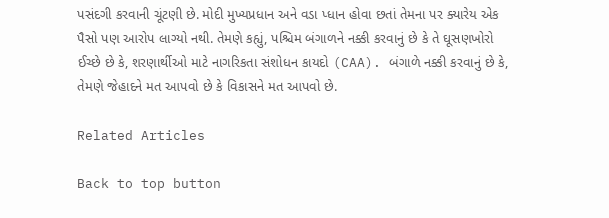પસંદગી કરવાની ચૂંટણી છે. મોદી મુખ્યપ્રધાન અને વડા પ્ધાન હોવા છતાં તેમના પર ક્યારેય એક પૈસો પણ આરોપ લાગ્યો નથી. તેમણે કહ્યું, પશ્ચિમ બંગાળને નક્કી કરવાનું છે કે તે ઘૂસણખોરો ઈચ્છે છે કે, શરણાર્થીઓ માટે નાગરિકતા સંશોધન કાયદો (CAA). બંગાળે નક્કી કરવાનું છે કે, તેમણે જેહાદને મત આપવો છે કે વિકાસને મત આપવો છે.

Related Articles

Back to top button